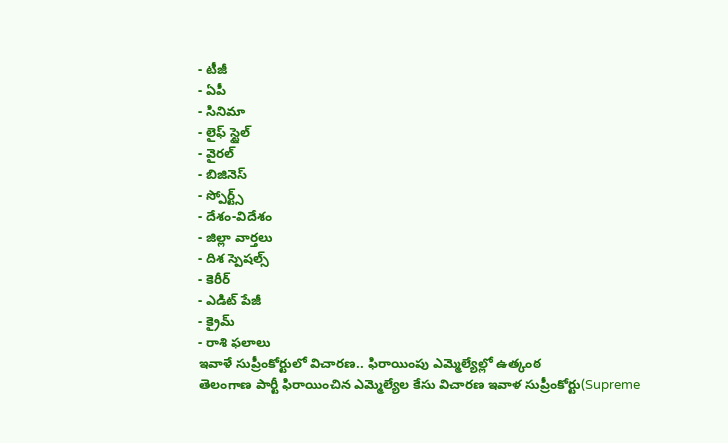- టీజీ
- ఏపీ
- సినిమా
- లైఫ్ స్టైల్
- వైరల్
- బిజినెస్
- స్పోర్ట్స్
- దేశం-విదేశం
- జిల్లా వార్తలు
- దిశ స్పెషల్స్
- కెరీర్
- ఎడిట్ పేజీ
- క్రైమ్
- రాశి ఫలాలు
ఇవాళే సుప్రీంకోర్టులో విచారణ.. ఫిరాయింపు ఎమ్మెల్యేల్లో ఉత్కంఠ
తెలంగాణ పార్టీ ఫిరాయించిన ఎమ్మెల్యేల కేసు విచారణ ఇవాళ సుప్రీంకోర్టు(Supreme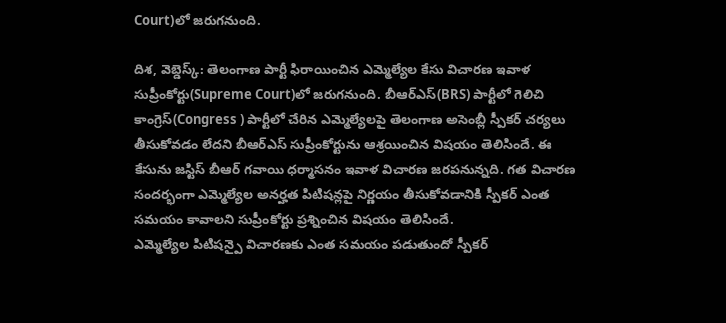Court)లో జరుగనుంది.

దిశ, వెబ్డెస్క్: తెలంగాణ పార్టీ ఫిరాయించిన ఎమ్మెల్యేల కేసు విచారణ ఇవాళ సుప్రీంకోర్టు(Supreme Court)లో జరుగనుంది. బీఆర్ఎస్(BRS) పార్టీలో గెలిచి కాంగ్రెస్(Congress ) పార్టీలో చేరిన ఎమ్మెల్యేలపై తెలంగాణ అసెంబ్లీ స్పీకర్ చర్యలు తీసుకోవడం లేదని బీఆర్ఎస్ సుప్రీంకోర్టును ఆశ్రయించిన విషయం తెలిసిందే. ఈ కేసును జస్టిస్ బీఆర్ గవాయి ధర్మాసనం ఇవాళ విచారణ జరపనున్నది. గత విచారణ సందర్భంగా ఎమ్మెల్యేల అనర్హత పిటిషన్లపై నిర్ణయం తీసుకోవడానికి స్పీకర్ ఎంత సమయం కావాలని సుప్రీంకోర్టు ప్రశ్నించిన విషయం తెలిసిందే.
ఎమ్మెల్యేల పిటిషన్పై విచారణకు ఎంత సమయం పడుతుందో స్పీకర్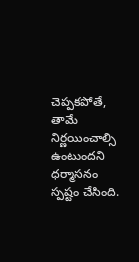చెప్పకపోతే, తామే నిర్ణయించాల్సి ఉంటుందని ధర్మాసనం స్పష్టం చేసింది.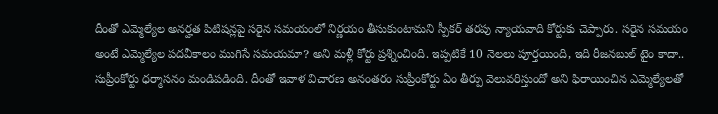దీంతో ఎమ్మెల్యేల అనర్హత పిటిషన్లపై సరైన సమయంలో నిర్ణయం తీసుకుంటామని స్పీకర్ తరపు న్యాయవాది కోర్టుకు చెప్పారు. సరైన సమయం అంటే ఎమ్మెల్యేల పదవీకాలం ముగిసే సమయమా? అని మళ్లీ కోర్టు ప్రశ్నించింది. ఇప్పటికే 10 నెలలు పూర్తయింది, ఇది రీజనబుల్ టైం కాదా.. సుప్రీంకోర్టు ధర్మాసనం మండిపడింది. దీంతో ఇవాళ విచారణ అనంతరం సుప్రీంకోర్టు ఏం తీర్పు వెలువరిస్తుందో అని ఫిరాయించిన ఎమ్మెల్యేలతో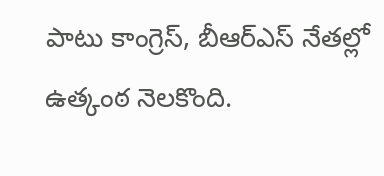పాటు కాంగ్రెస్, బీఆర్ఎస్ నేతల్లో ఉత్కంఠ నెలకొంది.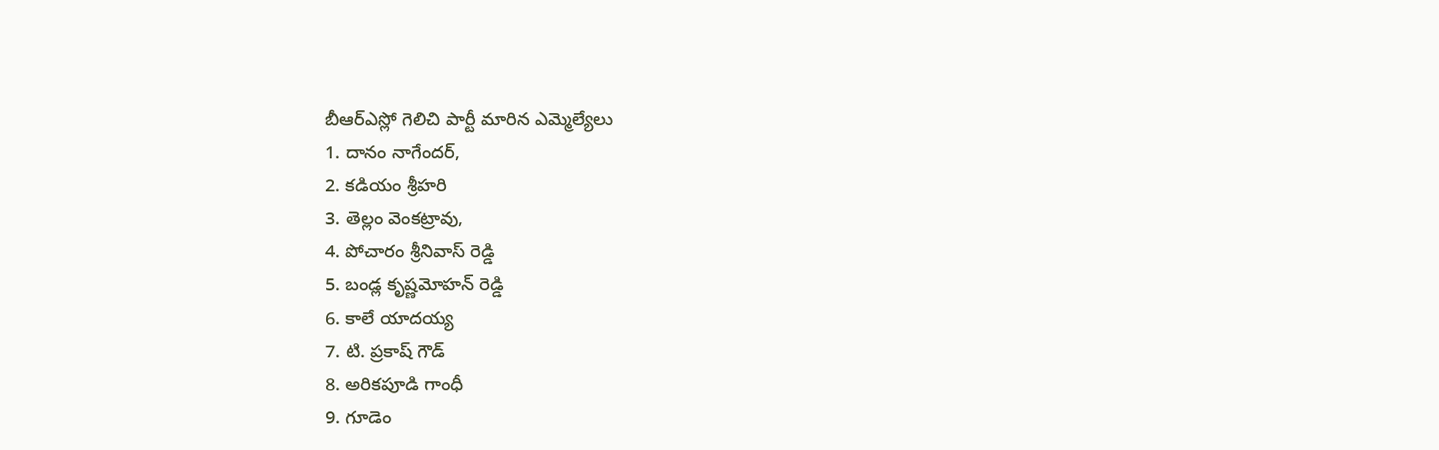బీఆర్ఎస్లో గెలిచి పార్టీ మారిన ఎమ్మెల్యేలు
1. దానం నాగేందర్,
2. కడియం శ్రీహరి
3. తెల్లం వెంకట్రావు,
4. పోచారం శ్రీనివాస్ రెడ్డి
5. బండ్ల కృష్ణమోహన్ రెడ్డి
6. కాలే యాదయ్య
7. టి. ప్రకాష్ గౌడ్
8. అరికపూడి గాంధీ
9. గూడెం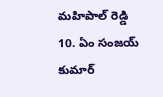మహిపాల్ రెడ్డి
10. ఏం సంజయ్ కుమార్